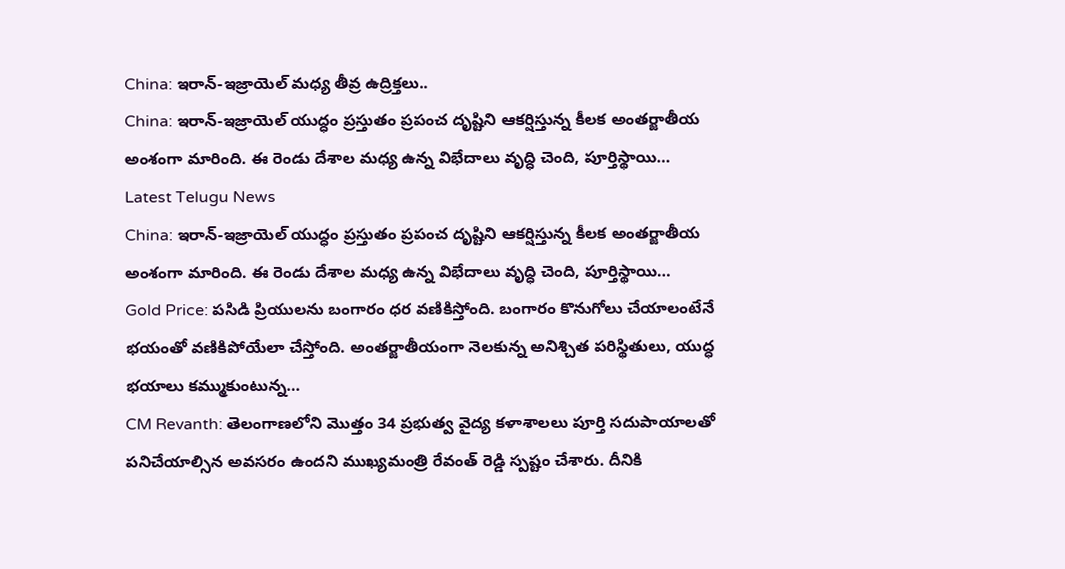China: ఇరాన్-ఇజ్రాయెల్ మధ్య తీవ్ర ఉద్రిక్తలు..
China: ఇరాన్-ఇజ్రాయెల్ యుద్ధం ప్రస్తుతం ప్రపంచ దృష్టిని ఆకర్షిస్తున్న కీలక అంతర్జాతీయ అంశంగా మారింది. ఈ రెండు దేశాల మధ్య ఉన్న విభేదాలు వృద్ధి చెంది, పూర్తిస్థాయి…
Latest Telugu News
China: ఇరాన్-ఇజ్రాయెల్ యుద్ధం ప్రస్తుతం ప్రపంచ దృష్టిని ఆకర్షిస్తున్న కీలక అంతర్జాతీయ అంశంగా మారింది. ఈ రెండు దేశాల మధ్య ఉన్న విభేదాలు వృద్ధి చెంది, పూర్తిస్థాయి…
Gold Price: పసిడి ప్రియులను బంగారం ధర వణికిస్తోంది. బంగారం కొనుగోలు చేయాలంటేనే భయంతో వణికిపోయేలా చేస్తోంది. అంతర్జాతీయంగా నెలకున్న అనిశ్చిత పరిస్థితులు, యుద్ధ భయాలు కమ్ముకుంటున్న…
CM Revanth: తెలంగాణలోని మొత్తం 34 ప్రభుత్వ వైద్య కళాశాలలు పూర్తి సదుపాయాలతో పనిచేయాల్సిన అవసరం ఉందని ముఖ్యమంత్రి రేవంత్ రెడ్డి స్పష్టం చేశారు. దీనికి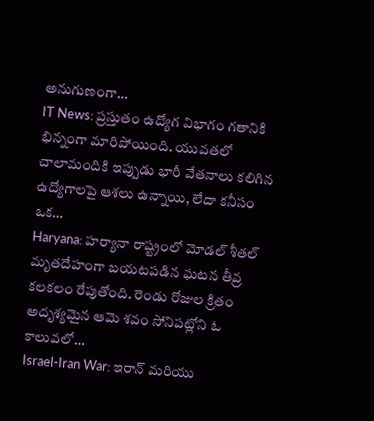అనుగుణంగా…
IT News: ప్రస్తుతం ఉద్యోగ విభాగం గతానికి భిన్నంగా మారిపోయింది. యువతలో చాలామందికి ఇప్పుడు భారీ వేతనాలు కలిగిన ఉద్యోగాలపై ఆశలు ఉన్నాయి, లేదా కనీసం ఒక…
Haryana: హర్యానా రాష్ట్రంలో మోడల్ శీతల్ మృతదేహంగా బయటపడిన ఘటన తీవ్ర కలకలం రేపుతోంది. రెండు రోజుల క్రితం అదృశ్యమైన ఆమె శవం సోనిపట్లోని ఓ కాలువలో…
Israel-Iran War: ఇరాన్ మరియు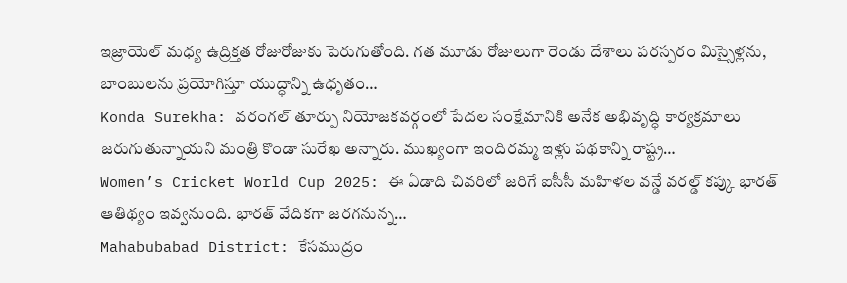ఇజ్రాయెల్ మధ్య ఉద్రిక్తత రోజురోజుకు పెరుగుతోంది. గత మూడు రోజులుగా రెండు దేశాలు పరస్పరం మిస్సైళ్లను, బాంబులను ప్రయోగిస్తూ యుద్ధాన్ని ఉధృతం…
Konda Surekha: వరంగల్ తూర్పు నియోజకవర్గంలో పేదల సంక్షేమానికి అనేక అభివృద్ధి కార్యక్రమాలు జరుగుతున్నాయని మంత్రి కొండా సురేఖ అన్నారు. ముఖ్యంగా ఇందిరమ్మ ఇళ్లు పథకాన్ని రాష్ట్ర…
Women’s Cricket World Cup 2025: ఈ ఏడాది చివరిలో జరిగే ఐసీసీ మహిళల వన్డే వరల్డ్ కప్కు భారత్ ఆతిథ్యం ఇవ్వనుంది. భారత్ వేదికగా జరగనున్న…
Mahabubabad District: కేసముద్రం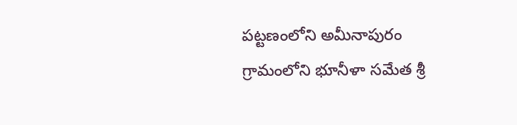పట్టణంలోని అమీనాపురం గ్రామంలోని భూనీళా సమేత శ్రీ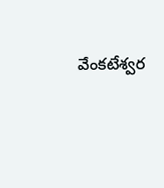వేంకటేశ్వర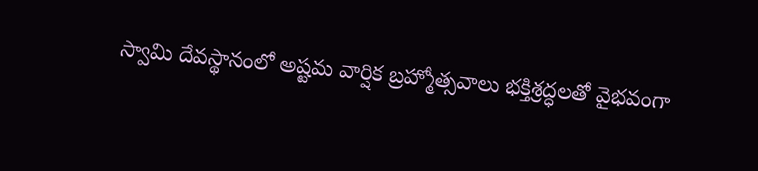స్వామి దేవస్థానంలో అష్టమ వార్షిక బ్రహ్మోత్సవాలు భక్తిశ్రద్ధలతో వైభవంగా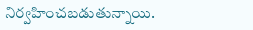నిర్వహించబడుతున్నాయి.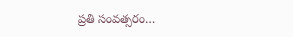ప్రతి సంవత్సరం…